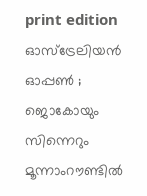print edition ഓസ്ട്രേലിയൻ ഓപ്പൺ ; ജൊകോയും സിന്നെറും മൂന്നാംറൗണ്ടിൽ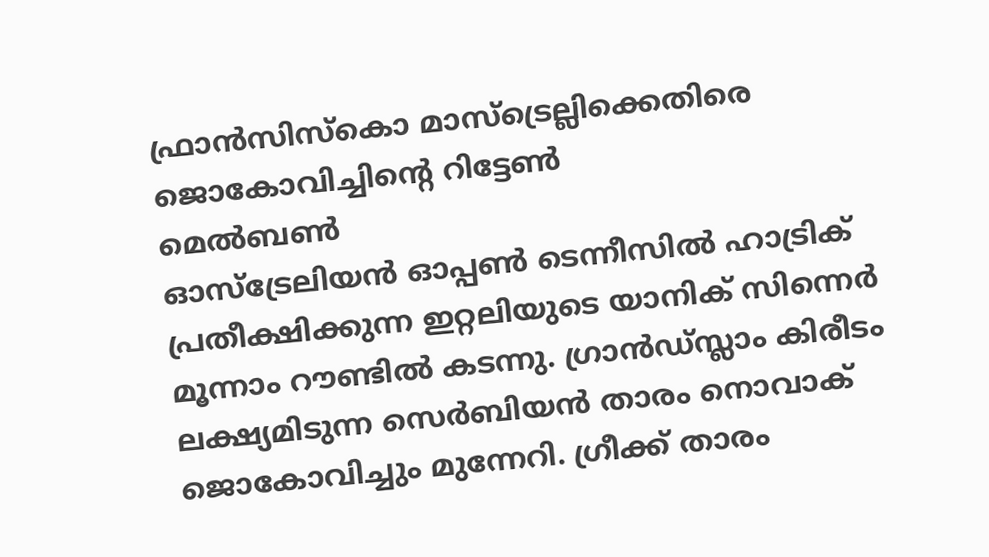ഫ്രാൻസിസ്കൊ മാസ്ട്രെല്ലിക്കെതിരെ ജൊകോവിച്ചിന്റെ റിട്ടേൺ
മെൽബൺ
ഓസ്ട്രേലിയൻ ഓപ്പൺ ടെന്നീസിൽ ഹാട്രിക് പ്രതീക്ഷിക്കുന്ന ഇറ്റലിയുടെ യാനിക് സിന്നെർ മൂന്നാം റൗണ്ടിൽ കടന്നു. ഗ്രാൻഡ്സ്ലാം കിരീടം ലക്ഷ്യമിടുന്ന സെർബിയൻ താരം നൊവാക് ജൊകോവിച്ചും മുന്നേറി. ഗ്രീക്ക് താരം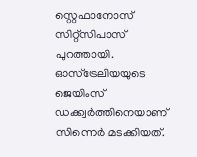സ്റ്റെഫാനോസ് സിറ്റ്സിപാസ് പുറത്തായി.
ഓസ്ട്രേലിയയുടെ ജെയിംസ് ഡക്ക്വർത്തിനെയാണ് സിന്നെർ മടക്കിയത്.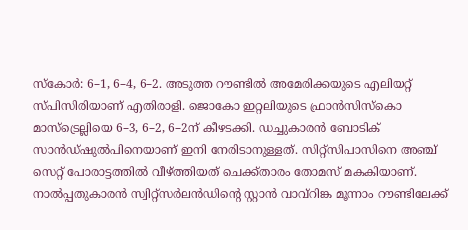സ്കോർ: 6–1, 6–4, 6–2. അടുത്ത റൗണ്ടിൽ അമേരിക്കയുടെ എലിയറ്റ് സ്പിസിരിയാണ് എതിരാളി. ജൊകോ ഇറ്റലിയുടെ ഫ്രാൻസിസ്കൊ മാസ്ട്രെല്ലിയെ 6–3, 6–2, 6–2ന് കീഴടക്കി. ഡച്ചുകാരൻ ബോടിക് സാൻഡ്ഷുൽപിനെയാണ് ഇനി നേരിടാനുള്ളത്. സിറ്റ്സിപാസിനെ അഞ്ച് സെറ്റ് പോരാട്ടത്തിൽ വീഴ്ത്തിയത് ചെക്ക്താരം തോമസ് മകകിയാണ്.
നാൽപ്പതുകാരൻ സ്വിറ്റ്സർലൻഡിന്റെ സ്റ്റാൻ വാവ്റിങ്ക മൂന്നാം റൗണ്ടിലേക്ക്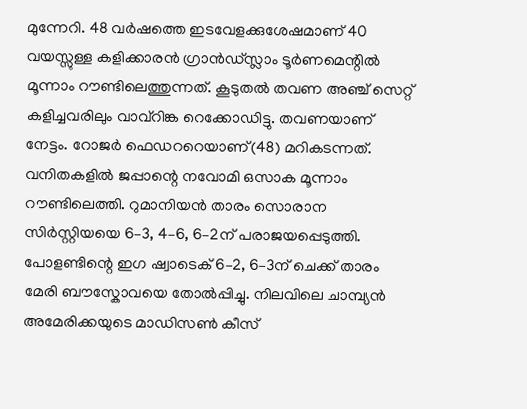മുന്നേറി. 48 വർഷത്തെ ഇടവേളക്കുശേഷമാണ് 40 വയസ്സുള്ള കളിക്കാരൻ ഗ്രാൻഡ്സ്ലാം ടൂർണമെന്റിൽ മൂന്നാം റൗണ്ടിലെത്തുന്നത്. കൂടുതൽ തവണ അഞ്ച് സെറ്റ് കളിച്ചവരിലും വാവ്റിങ്ക റെക്കോഡിട്ടു. തവണയാണ് നേട്ടം. റോജർ ഫെഡററെയാണ്(48) മറികടന്നത്.
വനിതകളിൽ ജപ്പാന്റെ നവോമി ഒസാക മൂന്നാം റൗണ്ടിലെത്തി. റുമാനിയൻ താരം സൊരാന സിർസ്റ്റിയയെ 6–3, 4–6, 6–2ന് പരാജയപ്പെടുത്തി. പോളണ്ടിന്റെ ഇഗ ഷ്വാടെക് 6–2, 6–3ന് ചെക്ക് താരം മേരി ബൗസ്കോവയെ തോൽപ്പിച്ചു. നിലവിലെ ചാമ്പ്യൻ അമേരിക്കയുടെ മാഡിസൺ കീസ്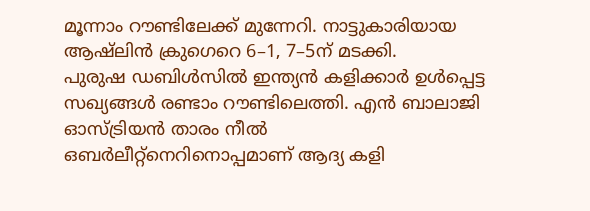മൂന്നാം റൗണ്ടിലേക്ക് മുന്നേറി. നാട്ടുകാരിയായ ആഷ്ലിൻ ക്രുഗെറെ 6–1, 7–5ന് മടക്കി.
പുരുഷ ഡബിൾസിൽ ഇന്ത്യൻ കളിക്കാർ ഉൾപ്പെട്ട സഖ്യങ്ങൾ രണ്ടാം റൗണ്ടിലെത്തി. എൻ ബാലാജി ഓസ്ട്രിയൻ താരം നീൽ ഒബർലീറ്റ്നെറിനൊപ്പമാണ് ആദ്യ കളി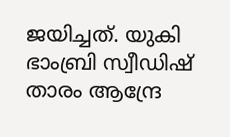ജയിച്ചത്. യുകി ഭാംബ്രി സ്വീഡിഷ് താരം ആന്ദ്രേ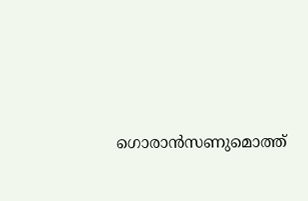ഗൊരാൻസണുമൊത്ത്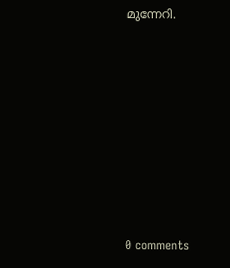മുന്നേറി.










0 comments